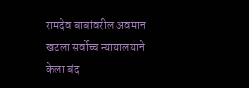रामदेव बाबांवरील अवमान खटला सर्वोच्च न्यायालयाने केला बंद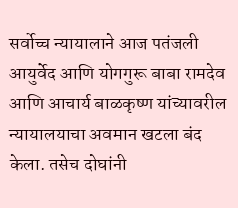सर्वोच्च न्यायालाने आज पतंजली आयुर्वेद आणि योगगुरू बाबा रामदेव आणि आचार्य बाळकृष्ण यांच्यावरील न्यायालयाचा अवमान खटला बंद केला. तसेच दोघांनी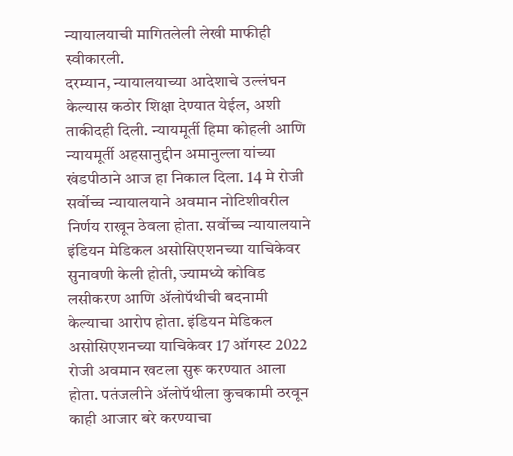न्यायालयाची मागितलेली लेखी माफीही स्वीकारली.
दरम्यान, न्यायालयाच्या आदेशाचे उल्लंघन केल्यास कठोर शिक्षा देण्यात येईल, अशी ताकीदही दिली. न्यायमूर्ती हिमा कोहली आणि न्यायमूर्ती अहसानुद्दीन अमानुल्ला यांच्या खंडपीठाने आज हा निकाल दिला. 14 मे रोजी सर्वोच्च न्यायालयाने अवमान नोटिशीवरील निर्णय राखून ठेवला होता. सर्वोच्च न्यायालयाने इंडियन मेडिकल असोसिएशनच्या याचिकेवर सुनावणी केली होती, ज्यामध्ये कोविड लसीकरण आणि ॲलोपॅथीची बदनामी केल्याचा आरोप होता. इंडियन मेडिकल असोसिएशनच्या याचिकेवर 17 ऑगस्ट 2022 रोजी अवमान खटला सुरू करण्यात आला होता. पतंजलीने ॲलोपॅथीला कुचकामी ठरवून काही आजार बरे करण्याचा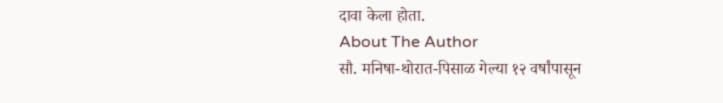दावा केला होता.
About The Author
सौ. मनिषा-थोरात-पिसाळ गेल्या १२ वर्षांपासून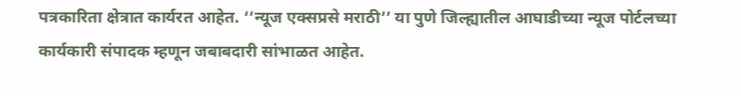पत्रकारिता क्षेत्रात कार्यरत आहेत. ‘‘न्यूज एक्सप्रसे मराठी’’ या पुणे जिल्ह्यातील आघाडीच्या न्यूज पोर्टलच्या कार्यकारी संपादक म्हणून जबाबदारी सांभाळत आहेत.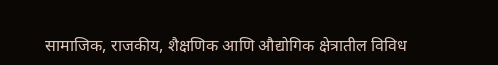सामाजिक, राजकीय, शैक्षणिक आणि औद्योगिक क्षेत्रातील विविध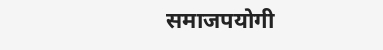समाजपयोगी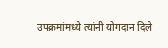उपक्रमांमध्ये त्यांनी योगदान दिले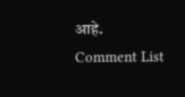आहे.
Comment List